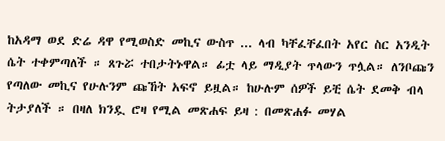ከአዳማ ወደ ድሬ ዳዋ የሚወስድ መኪና ውስጥ ... ላብ ካቸፈቸፈበት አየር ስር አንዲት ሴት ተቀምጣለች ። ጸጉሯ ተበታትኑዋል። ፊቷ ላይ ማዲያት ጥላውን ጥሏል። ለንቦጩን የጣለው መኪና የሁሉንም ጩኸት አፍኖ ይዟል። ከሁሉም ሰዎች ይቺ ሴት ደመቅ ብላ ትታያለች ። በዛለ ክንዷ ሮዛ የሚል መጽሐፍ ይዛ : በመጽሐፉ መሃል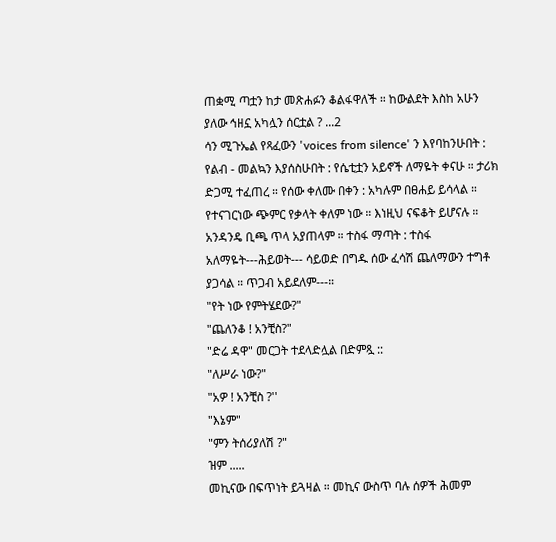ጠቋሚ ጣቷን ከታ መጽሐፉን ቆልፋዋለች ። ከውልደት እስከ አሁን ያለው ኅዘኗ አካሏን ሰርቷል ? ...2
ሳን ሚጉኤል የጻፈውን 'voices from silence' ን እየባከንሁበት : የልብ - መልኳን እያሰስሁበት : የሴቲቷን አይኖች ለማዬት ቀናሁ ። ታሪክ ድጋሚ ተፈጠረ ። የሰው ቀለሙ በቀን : አካሉም በፀሐይ ይሳላል ። የተናገርነው ጭምር የቃላት ቀለም ነው ። እነዚህ ናፍቆት ይሆናሉ ። አንዳንዴ ቢጫ ጥላ አያጠላም ። ተስፋ ማጣት : ተስፋ አለማዬት---ሕይወት--- ሳይወድ በግዱ ሰው ፈሳሽ ጨለማውን ተግቶ ያጋሳል ። ጥጋብ አይደለም---።
"የት ነው የምትሄደው?"
"ጨለንቆ ! አንቺስ?"
"ድሬ ዳዋ" መርጋት ተደላድሏል በድምጿ ::
"ለሥራ ነው?"
"አዎ ! አንቺስ ?''
"እኔም"
"ምን ትሰሪያለሽ ?"
ዝም .....
መኪናው በፍጥነት ይጓዛል ። መኪና ውስጥ ባሉ ሰዎች ሕመም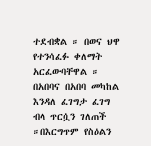ተደብቋል ። በወና ህዋ የተንሳፈፉ ቀለማት አርፈውባቸዋል ። በአበባና በአበባ መካከል እንዳለ ፈገግታ ፈገግ ብላ ጥርሷን ገለጠች ።በእርግጥም የስዕልን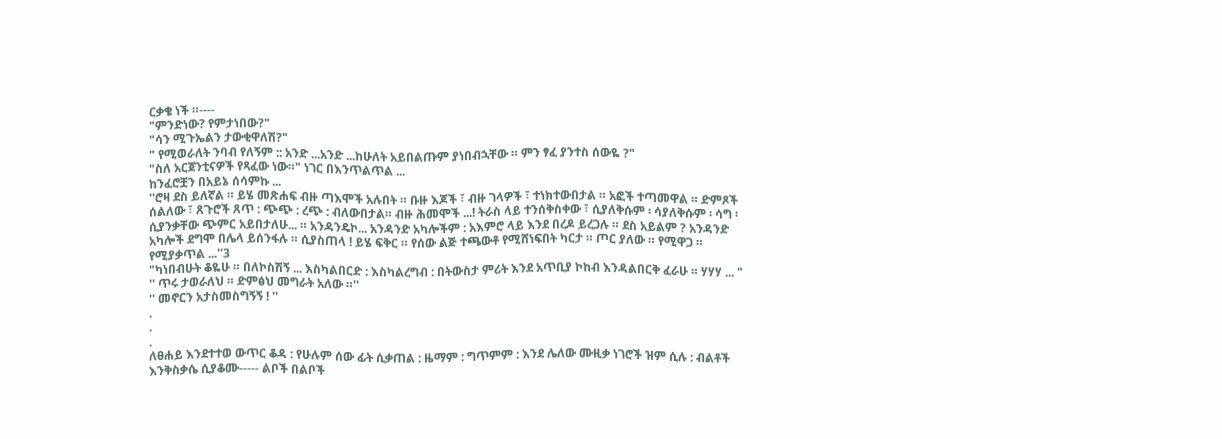ርቃቄ ነች ።----
"ምንድነው? የምታነበው?"
"ሳን ሚጉኤልን ታውቂዋለሽ?"
" የሚወራለት ንባብ የለኝም :: አንድ ...አንድ ...ከሁለት አይበልጡም ያነበብኋቸው ። ምን ፃፈ ያንተስ ሰውዬ ?"
"ስለ አርጀንቲናዎች የጻፈው ነው።" ነገር በእንጥልጥል ...
ከንፈሮቿን በአይኔ ሰሳምኩ ...
''ሮዛ ደስ ይለኛል ። ይሄ መጽሐፍ ብዙ ጣእሞች አሉበት ። ቡዙ እጆች ፣ ብዙ ገላዎች ፣ ተነክተውበታል ። አፎች ተጣመዋል ። ድምጾች ሰልለው ፣ ጸጉሮች ጸጥ : ጭጭ : ረጭ : ብለውበታል። ብዙ ሕመሞች ...! ትራስ ላይ ተንሰቅስቀው ፣ ሲያለቅሱም ፡ ሳያለቅሱም ፡ ሳግ ፡ ሲያንቃቸው ጭምር አይበታለሁ... ። አንዳንዴኮ... አንዳንድ አካሎችም : አእምሮ ላይ እንደ በረዶ ይረጋሉ ። ደስ አይልም ? አንዳንድ አካሎች ደግሞ በሌላ ይሰንፋሉ ። ሲያስጠላ ! ይሄ ፍቅር ። የሰው ልጅ ተጫውቶ የሚሸነፍበት ካርታ ። ጦር ያለው ። የሚዋጋ ። የሚያቃጥል ...''3
"ካነበብሁት ቆዬሁ ። በለኮስሽኝ ... እስካልበርድ : እስካልረግብ : በትውስታ ምሪት እንደ አጥቢያ ኮከብ እንዳልበርቅ ፈራሁ ። ሃሃሃ ... "
'' ጥሩ ታወራለህ ። ድምፅህ መግራት አለው ።''
'' መኖርን አታስመስግኝኝ ! ''
.
.
.
ለፀሐይ እንደተተወ ውጥር ቆዳ : የሁሉም ሰው ፊት ሲቃጠል : ዜማም : ግጥምም : እንደ ሌለው ሙዚቃ ነገሮች ዝም ሲሉ : ብልቶች እንቅስቃሴ ሲያቆሙ----- ልቦች በልቦች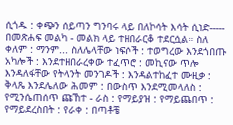ሲጎዱ : ቀጭን ሰይጣን ግንባሩ ላይ በለኮሳት እሳት ሲነድ----- በመጽሐፍ መልካ - መልክ ላይ ተዘበራርቆ ተደርሷል። ስለ ቀለም : ማንም... ስለሌላቸው ነፍሶች : ተወግረው እንደጎበጡ አካሎች : እንደተዘበራረቀው ተፈጥሮ : መኪናው ጥሎ እንዳለፋቸው የትላንት መንገዶች : እንዳልተከፈተ ሙዚቃ : ቅላጼ እንደሌለው ሕመም : በውስጥ እንደሚመላለስ : የሚንሴጠሰጥ ጩኸተ - ራስ : የማይያዝ : የማይጨበጥ : የማይደረስበት : የራቀ : በጣቶቼ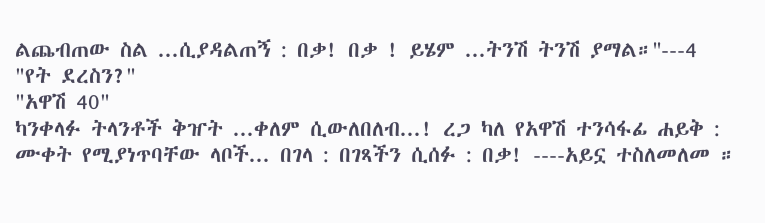ልጨብጠው ስል ...ሲያዳልጠኝ : በቃ! በቃ ! ይሄም ...ትንሽ ትንሽ ያማል።''---4
"የት ደረስን?"
"አዋሽ 40"
ካንቀላፉ ትላንቶች ቅዠት ...ቀለም ሲውለበለብ...! ረጋ ካለ የአዋሽ ተንሳፋፊ ሐይቅ : ሙቀት የሚያነጥባቸው ላቦች... በገላ : በገጻችን ሲሰፉ : በቃ! ----አይኗ ተስለመለመ ።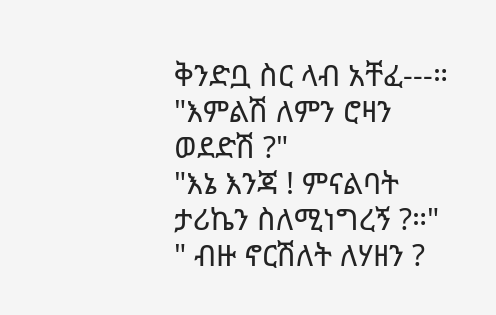ቅንድቧ ስር ላብ አቸፈ---።
"እምልሽ ለምን ሮዛን ወደድሽ ?"
"እኔ እንጃ ! ምናልባት ታሪኬን ስለሚነግረኝ ?።"
" ብዙ ኖርሽለት ለሃዘን ?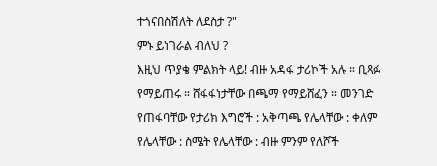ተጎናበስሽለት ለደስታ ?"
ምኑ ይነገራል ብለህ ?
እዚህ ጥያቄ ምልክት ላይ! ብዙ አዳፋ ታሪኮች አሉ ። ቢጻፉ የማይጠሩ ። ሸፋፋነታቸው በጫማ የማይሸፈን ። መንገድ የጠፋባቸው የታሪክ እግሮች : አቅጣጫ የሌላቸው : ቀለም የሌላቸው : ስሜት የሌላቸው : ብዙ ምንም የለሾች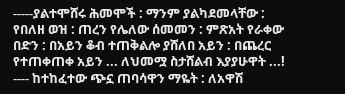-----ያልተሞሸሩ ሕመሞች : ማንም ያልካደመላቸው : የበለዘ ወዝ : ጠረን የሌለው ሰመመን : ምጽአት የራቀው በድን : በአይን ቆብ ተጠቅልሎ ያሸለበ አይን : በጨረር የተጠቀጠቀ አይን ... ለህመሟ ስታሸልብ እያያሁዋት ...! ---- ከተከፈተው ጭኗ ጠባሳዋን ማዬት : ለአዋሽ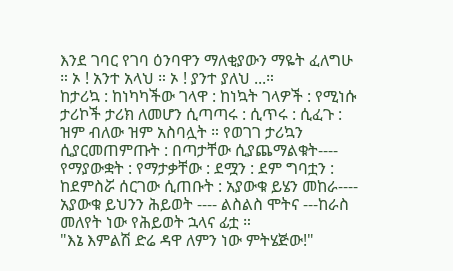እንደ ገባር የገባ ዕንባዋን ማለቂያውን ማዬት ፈለግሁ ። ኦ ! አንተ አላህ ። ኦ ! ያንተ ያለህ ...።
ከታሪኳ : ከነካካችው ገላዋ : ከነኳት ገላዎች : የሚነሱ ታሪኮች ታሪክ ለመሆን ሲጣጣሩ : ሲጥሩ : ሲፈጉ : ዝም ብለው ዝም አስባሏት ። የወገገ ታሪኳን ሲያርመጠምጡት : በጣታቸው ሲያጨማልቁት---- የማያውቋት : የማታቃቸው : ደሟን : ደም ግባቷን : ከደምስሯ ሰርገው ሲጠቡት : አያውቁ ይሄን መከራ---- አያውቁ ይህንን ሕይወት ---- ልስልስ ሞትና ---ከራስ መለየት ነው የሕይወት ኋላና ፊቷ ።
"እኔ እምልሽ ድሬ ዳዋ ለምን ነው ምትሄጅው!"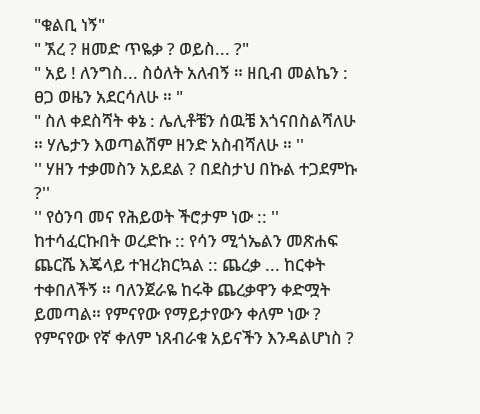"ቁልቢ ነኝ"
" ኧረ ? ዘመድ ጥዬቃ ? ወይስ... ?"
" አይ ! ለንግስ... ስዕለት አለብኝ ። ዘቢብ መልኬን : ፀጋ ወዜን አደርሳለሁ ። "
" ስለ ቀደስሻት ቀኔ : ሌሊቶቼን ሰዉቼ እጎናበስልሻለሁ ። ሃሌታን እወጣልሽም ዘንድ አስብሻለሁ ። ''
'' ሃዘን ተቃመስን አይደል ? በደስታህ በኩል ተጋደምኩ ?''
'' የዕንባ መና የሕይወት ችሮታም ነው :: ''
ከተሳፈርኩበት ወረድኩ :: የሳን ሚጎኤልን መጽሐፍ ጨርሼ እጄላይ ተዝረክርኳል :: ጨረቃ ... ከርቀት ተቀበለችኝ ። ባለንጀራዬ ከሩቅ ጨረቃዋን ቀድሟት ይመጣል። የምናየው የማይታየውን ቀለም ነው ? የምናየው የኛ ቀለም ነጸብራቁ አይናችን እንዳልሆነስ ?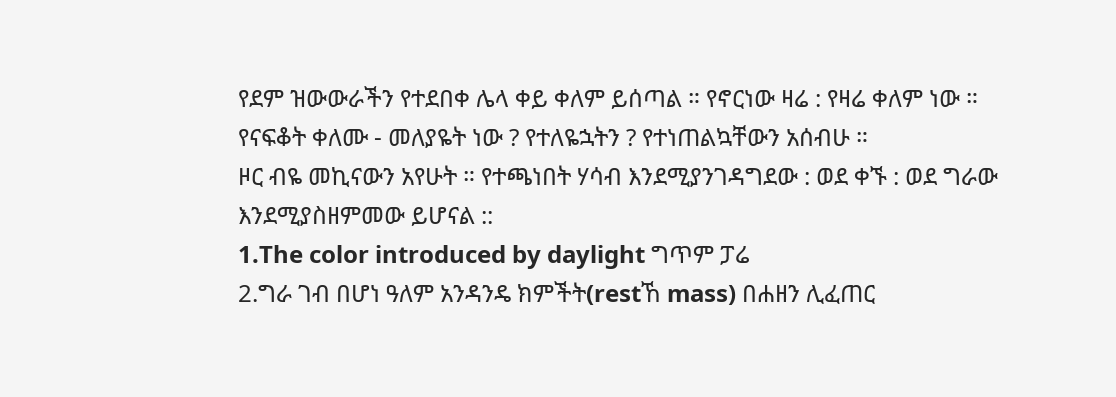የደም ዝውውራችን የተደበቀ ሌላ ቀይ ቀለም ይሰጣል ። የኖርነው ዛሬ : የዛሬ ቀለም ነው ። የናፍቆት ቀለሙ - መለያዬት ነው ? የተለዬኋትን ? የተነጠልኳቸውን አሰብሁ ።
ዞር ብዬ መኪናውን አየሁት ። የተጫነበት ሃሳብ እንደሚያንገዳግደው : ወደ ቀኙ : ወደ ግራው እንደሚያስዘምመው ይሆናል ::
1.The color introduced by daylight ግጥም ፓሬ
2.ግራ ገብ በሆነ ዓለም አንዳንዴ ክምችት(restኸ mass) በሐዘን ሊፈጠር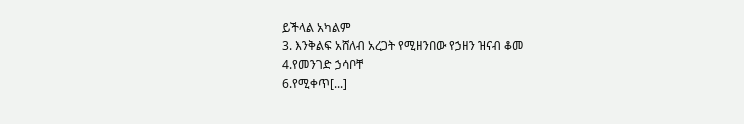ይችላል አካልም
3. እንቅልፍ አሸለብ አረጋት የሚዘንበው የኃዘን ዝናብ ቆመ
4.የመንገድ ኃሳቦቸ
6.የሚቀጥ[...]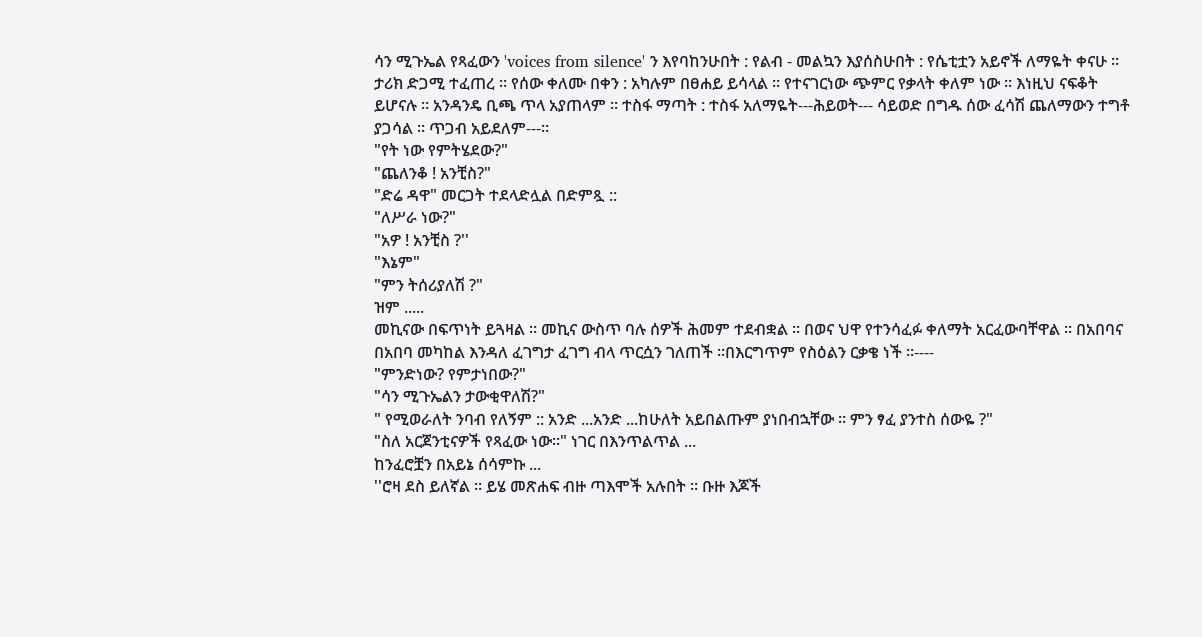ሳን ሚጉኤል የጻፈውን 'voices from silence' ን እየባከንሁበት : የልብ - መልኳን እያሰስሁበት : የሴቲቷን አይኖች ለማዬት ቀናሁ ። ታሪክ ድጋሚ ተፈጠረ ። የሰው ቀለሙ በቀን : አካሉም በፀሐይ ይሳላል ። የተናገርነው ጭምር የቃላት ቀለም ነው ። እነዚህ ናፍቆት ይሆናሉ ። አንዳንዴ ቢጫ ጥላ አያጠላም ። ተስፋ ማጣት : ተስፋ አለማዬት---ሕይወት--- ሳይወድ በግዱ ሰው ፈሳሽ ጨለማውን ተግቶ ያጋሳል ። ጥጋብ አይደለም---።
"የት ነው የምትሄደው?"
"ጨለንቆ ! አንቺስ?"
"ድሬ ዳዋ" መርጋት ተደላድሏል በድምጿ ::
"ለሥራ ነው?"
"አዎ ! አንቺስ ?''
"እኔም"
"ምን ትሰሪያለሽ ?"
ዝም .....
መኪናው በፍጥነት ይጓዛል ። መኪና ውስጥ ባሉ ሰዎች ሕመም ተደብቋል ። በወና ህዋ የተንሳፈፉ ቀለማት አርፈውባቸዋል ። በአበባና በአበባ መካከል እንዳለ ፈገግታ ፈገግ ብላ ጥርሷን ገለጠች ።በእርግጥም የስዕልን ርቃቄ ነች ።----
"ምንድነው? የምታነበው?"
"ሳን ሚጉኤልን ታውቂዋለሽ?"
" የሚወራለት ንባብ የለኝም :: አንድ ...አንድ ...ከሁለት አይበልጡም ያነበብኋቸው ። ምን ፃፈ ያንተስ ሰውዬ ?"
"ስለ አርጀንቲናዎች የጻፈው ነው።" ነገር በእንጥልጥል ...
ከንፈሮቿን በአይኔ ሰሳምኩ ...
''ሮዛ ደስ ይለኛል ። ይሄ መጽሐፍ ብዙ ጣእሞች አሉበት ። ቡዙ እጆች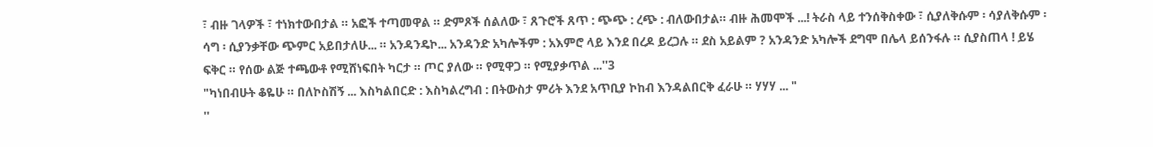፣ ብዙ ገላዎች ፣ ተነክተውበታል ። አፎች ተጣመዋል ። ድምጾች ሰልለው ፣ ጸጉሮች ጸጥ : ጭጭ : ረጭ : ብለውበታል። ብዙ ሕመሞች ...! ትራስ ላይ ተንሰቅስቀው ፣ ሲያለቅሱም ፡ ሳያለቅሱም ፡ ሳግ ፡ ሲያንቃቸው ጭምር አይበታለሁ... ። አንዳንዴኮ... አንዳንድ አካሎችም : አእምሮ ላይ እንደ በረዶ ይረጋሉ ። ደስ አይልም ? አንዳንድ አካሎች ደግሞ በሌላ ይሰንፋሉ ። ሲያስጠላ ! ይሄ ፍቅር ። የሰው ልጅ ተጫውቶ የሚሸነፍበት ካርታ ። ጦር ያለው ። የሚዋጋ ። የሚያቃጥል ...''3
"ካነበብሁት ቆዬሁ ። በለኮስሽኝ ... እስካልበርድ : እስካልረግብ : በትውስታ ምሪት እንደ አጥቢያ ኮከብ እንዳልበርቅ ፈራሁ ። ሃሃሃ ... "
''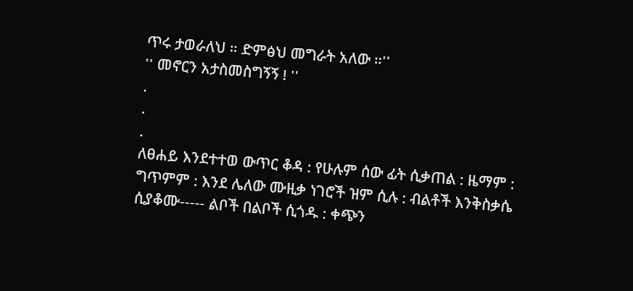ጥሩ ታወራለህ ። ድምፅህ መግራት አለው ።''
'' መኖርን አታስመስግኝኝ ! ''
.
.
.
ለፀሐይ እንደተተወ ውጥር ቆዳ : የሁሉም ሰው ፊት ሲቃጠል : ዜማም : ግጥምም : እንደ ሌለው ሙዚቃ ነገሮች ዝም ሲሉ : ብልቶች እንቅስቃሴ ሲያቆሙ----- ልቦች በልቦች ሲጎዱ : ቀጭን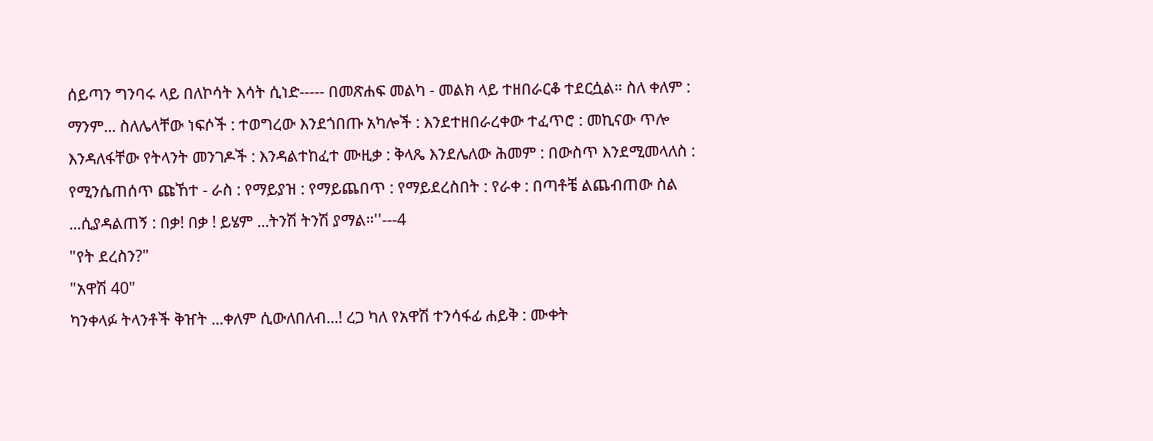ሰይጣን ግንባሩ ላይ በለኮሳት እሳት ሲነድ----- በመጽሐፍ መልካ - መልክ ላይ ተዘበራርቆ ተደርሷል። ስለ ቀለም : ማንም... ስለሌላቸው ነፍሶች : ተወግረው እንደጎበጡ አካሎች : እንደተዘበራረቀው ተፈጥሮ : መኪናው ጥሎ እንዳለፋቸው የትላንት መንገዶች : እንዳልተከፈተ ሙዚቃ : ቅላጼ እንደሌለው ሕመም : በውስጥ እንደሚመላለስ : የሚንሴጠሰጥ ጩኸተ - ራስ : የማይያዝ : የማይጨበጥ : የማይደረስበት : የራቀ : በጣቶቼ ልጨብጠው ስል ...ሲያዳልጠኝ : በቃ! በቃ ! ይሄም ...ትንሽ ትንሽ ያማል።''---4
"የት ደረስን?"
"አዋሽ 40"
ካንቀላፉ ትላንቶች ቅዠት ...ቀለም ሲውለበለብ...! ረጋ ካለ የአዋሽ ተንሳፋፊ ሐይቅ : ሙቀት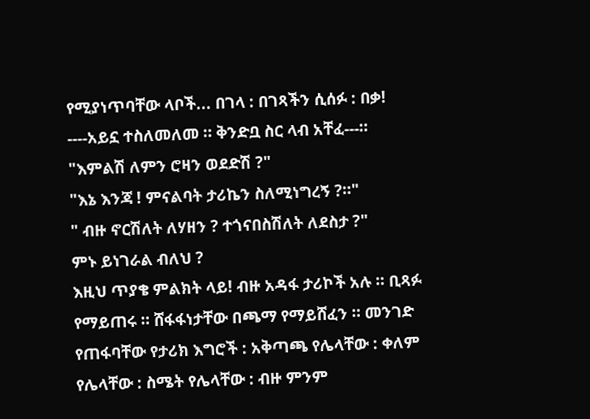የሚያነጥባቸው ላቦች... በገላ : በገጻችን ሲሰፉ : በቃ! ----አይኗ ተስለመለመ ። ቅንድቧ ስር ላብ አቸፈ---።
"እምልሽ ለምን ሮዛን ወደድሽ ?"
"እኔ እንጃ ! ምናልባት ታሪኬን ስለሚነግረኝ ?።"
" ብዙ ኖርሽለት ለሃዘን ? ተጎናበስሽለት ለደስታ ?"
ምኑ ይነገራል ብለህ ?
እዚህ ጥያቄ ምልክት ላይ! ብዙ አዳፋ ታሪኮች አሉ ። ቢጻፉ የማይጠሩ ። ሸፋፋነታቸው በጫማ የማይሸፈን ። መንገድ የጠፋባቸው የታሪክ እግሮች : አቅጣጫ የሌላቸው : ቀለም የሌላቸው : ስሜት የሌላቸው : ብዙ ምንም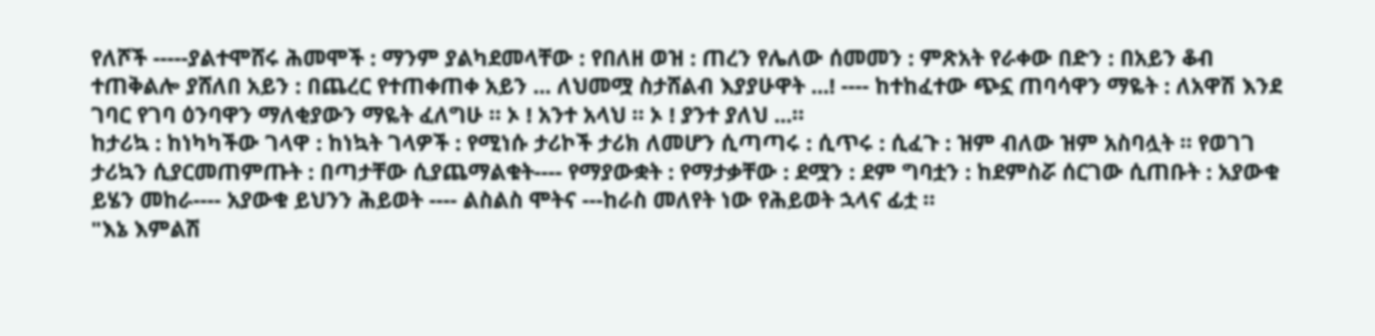የለሾች -----ያልተሞሸሩ ሕመሞች : ማንም ያልካደመላቸው : የበለዘ ወዝ : ጠረን የሌለው ሰመመን : ምጽአት የራቀው በድን : በአይን ቆብ ተጠቅልሎ ያሸለበ አይን : በጨረር የተጠቀጠቀ አይን ... ለህመሟ ስታሸልብ እያያሁዋት ...! ---- ከተከፈተው ጭኗ ጠባሳዋን ማዬት : ለአዋሽ እንደ ገባር የገባ ዕንባዋን ማለቂያውን ማዬት ፈለግሁ ። ኦ ! አንተ አላህ ። ኦ ! ያንተ ያለህ ...።
ከታሪኳ : ከነካካችው ገላዋ : ከነኳት ገላዎች : የሚነሱ ታሪኮች ታሪክ ለመሆን ሲጣጣሩ : ሲጥሩ : ሲፈጉ : ዝም ብለው ዝም አስባሏት ። የወገገ ታሪኳን ሲያርመጠምጡት : በጣታቸው ሲያጨማልቁት---- የማያውቋት : የማታቃቸው : ደሟን : ደም ግባቷን : ከደምስሯ ሰርገው ሲጠቡት : አያውቁ ይሄን መከራ---- አያውቁ ይህንን ሕይወት ---- ልስልስ ሞትና ---ከራስ መለየት ነው የሕይወት ኋላና ፊቷ ።
"እኔ እምልሽ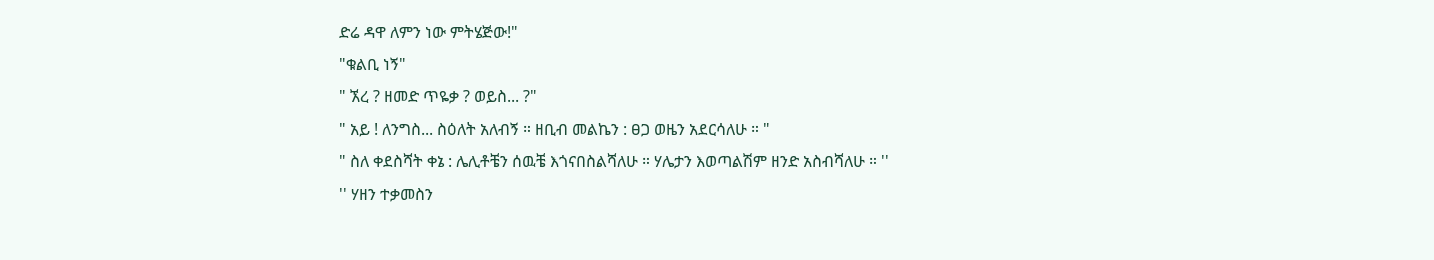ድሬ ዳዋ ለምን ነው ምትሄጅው!"
"ቁልቢ ነኝ"
" ኧረ ? ዘመድ ጥዬቃ ? ወይስ... ?"
" አይ ! ለንግስ... ስዕለት አለብኝ ። ዘቢብ መልኬን : ፀጋ ወዜን አደርሳለሁ ። "
" ስለ ቀደስሻት ቀኔ : ሌሊቶቼን ሰዉቼ እጎናበስልሻለሁ ። ሃሌታን እወጣልሽም ዘንድ አስብሻለሁ ። ''
'' ሃዘን ተቃመስን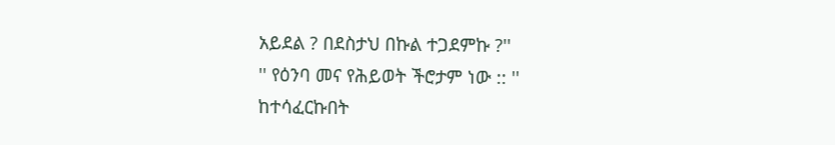አይደል ? በደስታህ በኩል ተጋደምኩ ?''
'' የዕንባ መና የሕይወት ችሮታም ነው :: ''
ከተሳፈርኩበት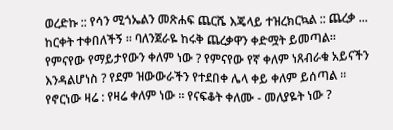ወረድኩ :: የሳን ሚጎኤልን መጽሐፍ ጨርሼ እጄላይ ተዝረክርኳል :: ጨረቃ ... ከርቀት ተቀበለችኝ ። ባለንጀራዬ ከሩቅ ጨረቃዋን ቀድሟት ይመጣል። የምናየው የማይታየውን ቀለም ነው ? የምናየው የኛ ቀለም ነጸብራቁ አይናችን እንዳልሆነስ ? የደም ዝውውራችን የተደበቀ ሌላ ቀይ ቀለም ይሰጣል ። የኖርነው ዛሬ : የዛሬ ቀለም ነው ። የናፍቆት ቀለሙ - መለያዬት ነው ?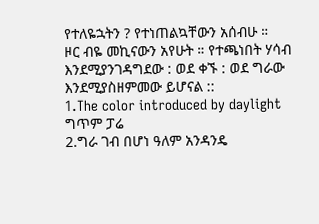የተለዬኋትን ? የተነጠልኳቸውን አሰብሁ ።
ዞር ብዬ መኪናውን አየሁት ። የተጫነበት ሃሳብ እንደሚያንገዳግደው : ወደ ቀኙ : ወደ ግራው እንደሚያስዘምመው ይሆናል ::
1.The color introduced by daylight ግጥም ፓሬ
2.ግራ ገብ በሆነ ዓለም አንዳንዴ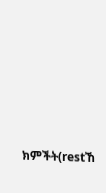ክምችት(restኸ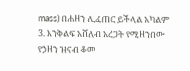mass) በሐዘን ሊፈጠር ይችላል አካልም
3. እንቅልፍ አሸለብ አረጋት የሚዘንበው የኃዘን ዝናብ ቆመ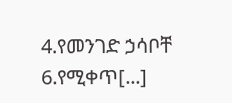4.የመንገድ ኃሳቦቸ
6.የሚቀጥ[...]